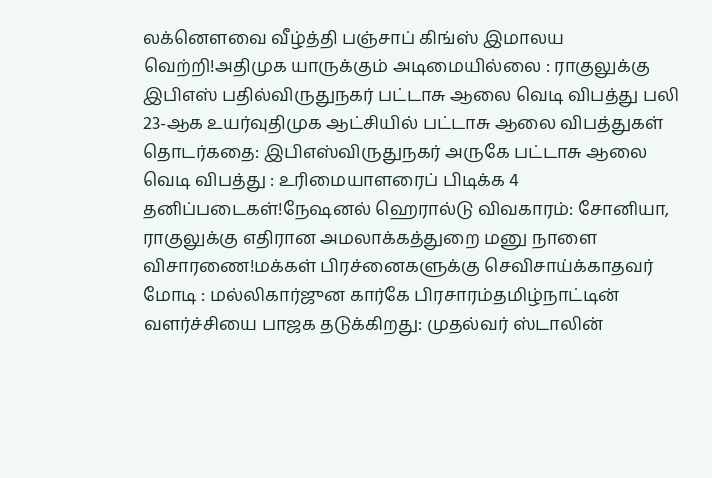லக்னௌவை வீழ்த்தி பஞ்சாப் கிங்ஸ் இமாலய வெற்றி!அதிமுக யாருக்கும் அடிமையில்லை : ராகுலுக்கு இபிஎஸ் பதில்விருதுநகர் பட்டாசு ஆலை வெடி விபத்து பலி 23-ஆக உயர்வுதிமுக ஆட்சியில் பட்டாசு ஆலை விபத்துகள் தொடர்கதை: இபிஎஸ்விருதுநகர் அருகே பட்டாசு ஆலை வெடி விபத்து : உரிமையாளரைப் பிடிக்க 4 தனிப்படைகள்!நேஷனல் ஹெரால்டு விவகாரம்: சோனியா, ராகுலுக்கு எதிரான அமலாக்கத்துறை மனு நாளை விசாரணை!மக்கள் பிரச்னைகளுக்கு செவிசாய்க்காதவர் மோடி : மல்லிகார்ஜுன கார்கே பிரசாரம்தமிழ்நாட்டின் வளர்ச்சியை பாஜக தடுக்கிறது: முதல்வர் ஸ்டாலின்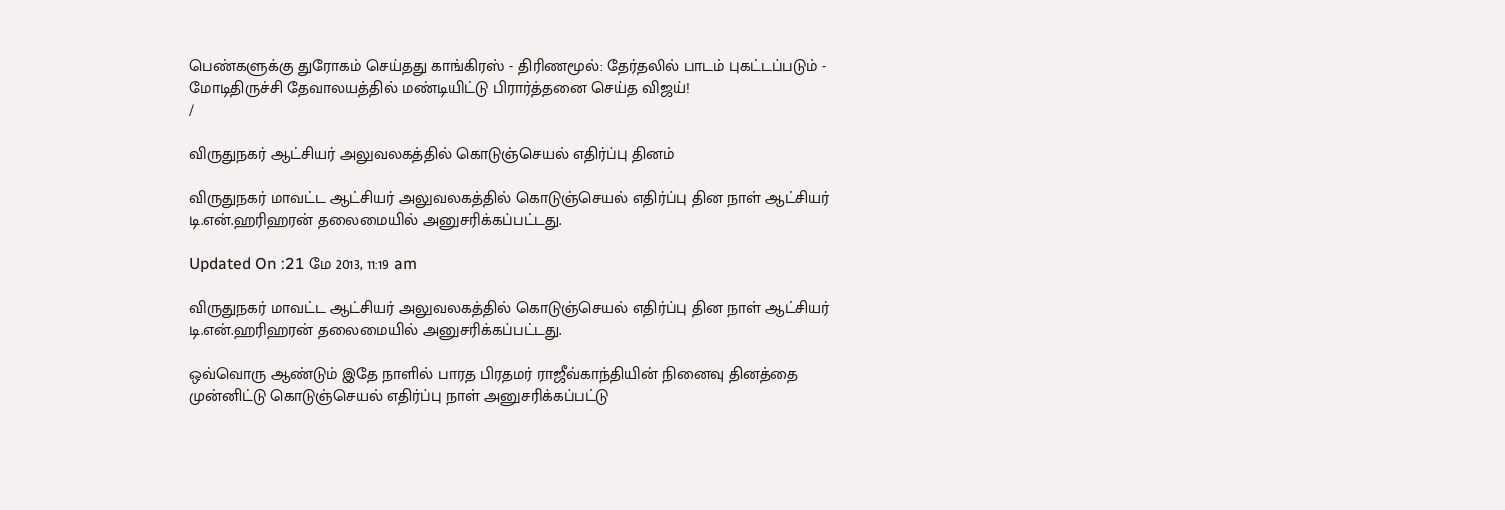பெண்களுக்கு துரோகம் செய்தது காங்கிரஸ் - திரிணமூல்: தேர்தலில் பாடம் புகட்டப்படும் - மோடிதிருச்சி தேவாலயத்தில் மண்டியிட்டு பிரார்த்தனை செய்த விஜய்!
/

விருதுநகர் ஆட்சியர் அலுவலகத்தில் கொடுஞ்செயல் எதிர்ப்பு தினம்

விருதுநகர் மாவட்ட ஆட்சியர் அலுவலகத்தில் கொடுஞ்செயல் எதிர்ப்பு தின நாள் ஆட்சியர் டி.என்.ஹரிஹரன் தலைமையில் அனுசரிக்கப்பட்டது.

Updated On :21 மே 2013, 11:19 am

விருதுநகர் மாவட்ட ஆட்சியர் அலுவலகத்தில் கொடுஞ்செயல் எதிர்ப்பு தின நாள் ஆட்சியர் டி.என்.ஹரிஹரன் தலைமையில் அனுசரிக்கப்பட்டது.

ஒவ்வொரு ஆண்டும் இதே நாளில் பாரத பிரதமர் ராஜீவ்காந்தியின் நினைவு தினத்தை முன்னிட்டு கொடுஞ்செயல் எதிர்ப்பு நாள் அனுசரிக்கப்பட்டு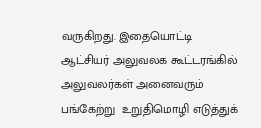வருகிறது. இதையொட்டி ஆட்சியர் அலுவலக கூட்டரங்கில் அலுவலர்கள் அனைவரும் பங்கேற்று  உறுதிமொழி எடுத்துக்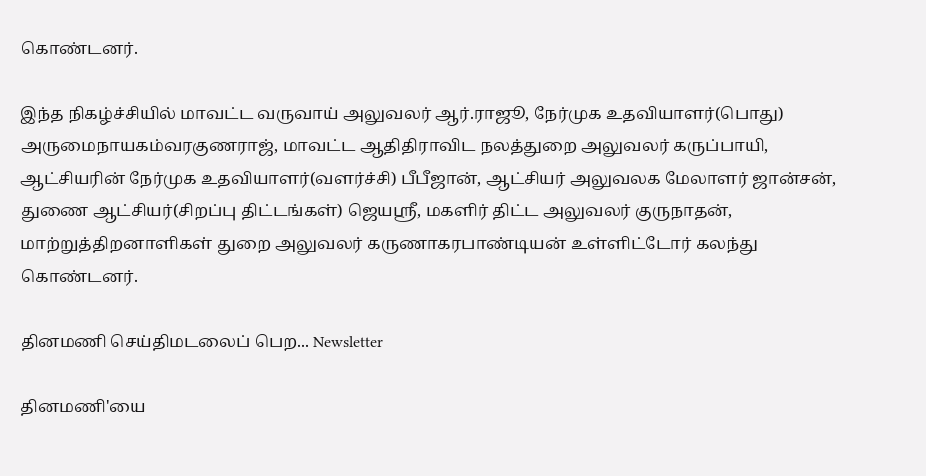கொண்டனர்.

இந்த நிகழ்ச்சியில் மாவட்ட வருவாய் அலுவலர் ஆர்.ராஜூ, நேர்முக உதவியாளர்(பொது) அருமைநாயகம்வரகுணராஜ், மாவட்ட ஆதிதிராவிட நலத்துறை அலுவலர் கருப்பாயி, ஆட்சியரின் நேர்முக உதவியாளர்(வளர்ச்சி) பீபீஜான், ஆட்சியர் அலுவலக மேலாளர் ஜான்சன், துணை ஆட்சியர்(சிறப்பு திட்டங்கள்) ஜெயஸ்ரீ, மகளிர் திட்ட அலுவலர் குருநாதன், மாற்றுத்திறனாளிகள் துறை அலுவலர் கருணாகரபாண்டியன் உள்ளிட்டோர் கலந்து கொண்டனர்.

தினமணி செய்திமடலைப் பெற... Newsletter

தினமணி'யை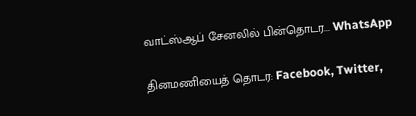வாட்ஸ்ஆப் சேனலில் பின்தொடர... WhatsApp

தினமணியைத் தொடர: Facebook, Twitter,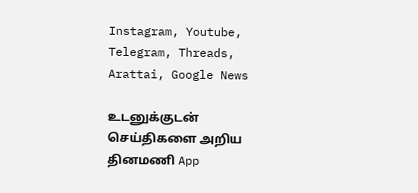Instagram, Youtube, Telegram, Threads, Arattai, Google News

உடனுக்குடன் செய்திகளை அறிய தினமணி App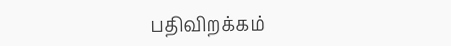பதிவிறக்கம்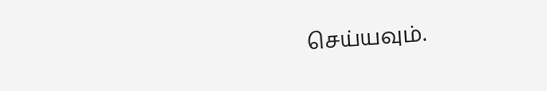செய்யவும்.